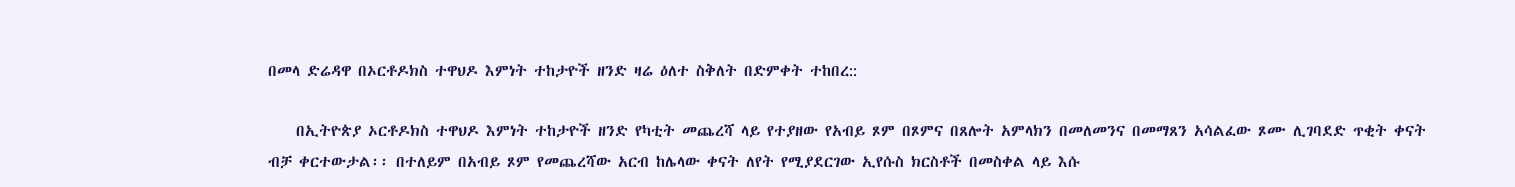በመላ ድሬዳዋ በኦርቶዶክስ ተዋህዶ እምነት ተከታዮች ዘንድ ዛሬ ዕለተ ስቅለት በድምቀት ተከበረ::

    በኢትዮጵያ ኦርቶዶክስ ተዋህዶ እምነት ተከታዮች ዘንድ የካቲት መጨረሻ ላይ የተያዘው የአብይ ጾም በጾምና በጸሎት አምላክን በመለመንና በመማጸን አሳልፈው ጾሙ ሊገባደድ ጥቂት ቀናት ብቻ ቀርተውታል፡፡ በተለይም በአብይ ጾም የመጨረሻው አርብ ከሌላው ቀናት ለየት የሚያደርገው ኢየሱስ ክርስቶች በመስቀል ላይ እሱ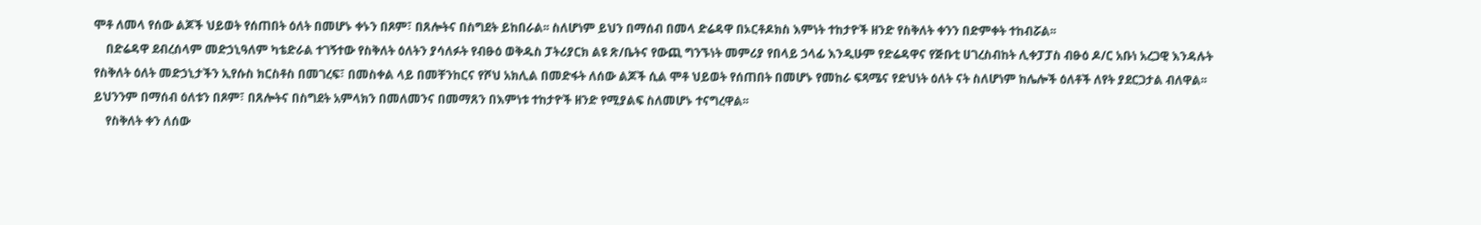ሞቶ ለመላ የሰው ልጆች ህይወት የሰጠበት ዕለት በመሆኑ ቀኑን በጾም፣ በጸሎትና በስግደት ይከበራል፡፡ ስለሆነም ይህን በማሰብ በመላ ድሬዳዋ በኦርቶዶክስ እምነት ተከታዮች ዘንድ የስቅለት ቀንን በድምቀት ተከብሯል፡፡
    በድሬዳዋ ደብረሰላም መድኃኒዓለም ካቴድራል ተገኝተው የስቅለት ዕለትን ያሳለፉት የብፁዕ ወቅዱስ ፓትሪያርክ ልዩ ጽ/ቤትና የውጪ ግንኙነት መምሪያ የበላይ ኃላፊ እንዲሁም የድሬዳዋና የጅቡቲ ሀገረስብከት ሊቀፓፓስ ብፁዕ ዶ/ር አቡነ አረጋዊ እንዳሉት የስቅለት ዕለት መድኃኒታችን ኢየሱስ ክርስቶስ በመገረፍ፣ በመስቀል ላይ በመቸንከርና የሾህ አክሊል በመድፋት ለሰው ልጆች ሲል ሞቶ ህይወት የሰጠበት በመሆኑ የመከራ ፍጻሜና የድህነት ዕለት ናት ስለሆነም ከሌሎች ዕለቶች ለየት ያደርጋታል ብለዋል፡፡ ይህንንም በማሰብ ዕለቱን በጾም፣ በጸሎትና በስግደት አምላክን በመለመንና በመማጸን በእምነቱ ተከታዮች ዘንድ የሚያልፍ ስለመሆኑ ተናግረዋል፡፡
    የስቅለት ቀን ለሰው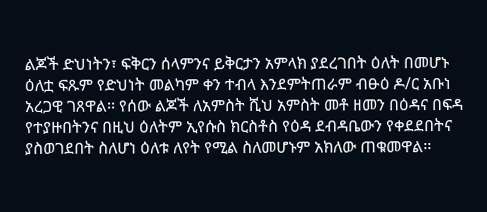ልጆች ድህነትን፣ ፍቅርን ሰላምንና ይቅርታን አምላክ ያደረገበት ዕለት በመሆኑ ዕለቷ ፍጹም የድህነት መልካም ቀን ተብላ እንደምትጠራም ብፁዕ ዶ/ር አቡነ አረጋዊ ገጸዋል፡፡ የሰው ልጆች ለአምስት ሺህ አምስት መቶ ዘመን በዕዳና በፍዳ የተያዙበትንና በዚህ ዕለትም ኢየሱስ ክርስቶስ የዕዳ ደብዳቤውን የቀደደበትና ያስወገደበት ስለሆነ ዕለቱ ለየት የሚል ስለመሆኑም አክለው ጠቁመዋል፡፡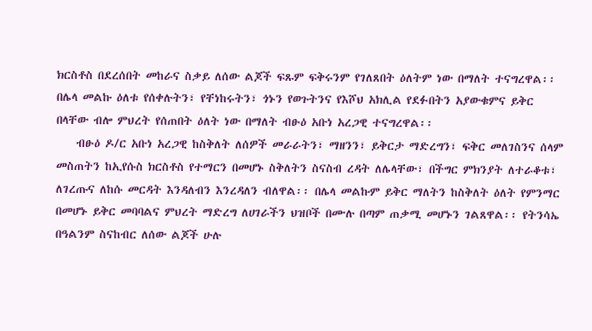ክርስቶስ በደረሰበት መከራና ስቃይ ለሰው ልጆች ፍጹም ፍቅሩንም የገለጸበት ዕለትም ነው በማለት ተናግረዋል፡፡ በሌላ መልኩ ዕለቱ የሰቀሉትን፣ የቸነከሩትን፣ ጎኑን የወጉትንና የእሾህ አክሊል የደፉበትን አያውቁምና ይቅር በላቸው ብሎ ምህረት የሰጠበት ዕለት ነው በማለት ብፁዕ አቡነ አረጋዊ ተናግረዋል፡፡
    ብፁዕ ዶ/ር አቡነ አረጋዊ ከስቅለት ለሰዎች መራራትን፣ ማዘንን፣ ይቅርታ ማድረግን፣ ፍቅር መለገስንና ሰላም መስጠትን ከኢየሱስ ክርስቶስ የተማርን በመሆኑ ስቅለትን ስናስብ ረዳት ለሌላቸው፣ በችግር ምክንያት ለተራቆቱ፣ ለገረጡና ለከሱ መርዳት እንዳለብን እንረዳለን ብለዋል፡፡ በሌላ መልኩም ይቅር ማለትን ከስቅለት ዕለት የምንማር በመሆኑ ይቅር መባባልና ምህረት ማድረግ ለሀገራችን ህዝቦች በሙሉ በጣም ጠቃሚ መሆኑን ገልጸዋል፡፡ የትንሳኤ በዓልንም ስናከብር ለሰው ልጆች ሁሉ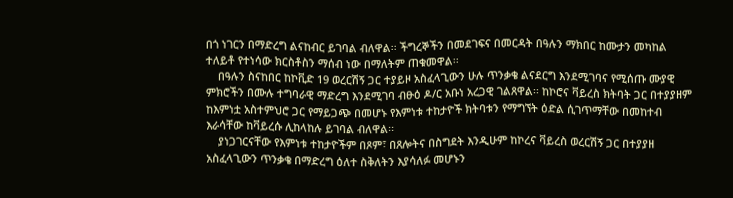በጎ ነገርን በማድረግ ልናከብር ይገባል ብለዋል፡፡ ችግረኞችን በመደገፍና በመርዳት በዓሉን ማክበር ከሙታን መካከል ተለይቶ የተነሳው ክርስቶስን ማሰብ ነው በማለትም ጠቁመዋል፡፡
    በዓሉን ስናከበር ከኮቪድ 19 ወረርሽኝ ጋር ተያይዞ አስፈላጊውን ሁሉ ጥንቃቄ ልናደርግ እንደሚገባና የሚሰጡ ሙያዊ ምክሮችን በሙሉ ተግባራዊ ማድረግ እንደሚገባ ብፁዕ ዶ/ር አቡነ አረጋዊ ገልጸዋል፡፡ ከኮሮና ቫይረስ ክትባት ጋር በተያያዘም ከእምነቷ አስተምህሮ ጋር የማይጋጭ በመሆኑ የእምነቱ ተከታዮች ክትባቱን የማግኘት ዕድል ሲገጥማቸው በመከተብ እራሳቸው ከቫይረሱ ሊከላከሉ ይገባል ብለዋል፡፡
    ያነጋገርናቸው የእምነቱ ተከታዮችም በጾም፣ በጸሎትና በስግደት እንዲሁም ከኮረና ቫይረስ ወረርሽኝ ጋር በተያያዘ አስፈላጊውን ጥንቃቄ በማድረግ ዕለተ ስቅለትን እያሳለፉ መሆኑን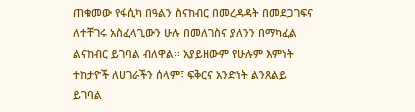ጠቁመው የፋሲካ በዓልን ስናከብር በመረዳዳት በመደጋገፍና ለተቸገሩ አስፈላጊውን ሁሉ በመለገስና ያለንን በማካፈል ልናከብር ይገባል ብለዋል፡፡ አያይዘውም የሁሉም እምነት ተከታዮች ለሀገራችን ሰላም፣ ፍቅርና አንድነት ልንጸልይ ይገባል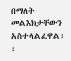በማለት መልእክታቸውን አስተላልፈዋል፡፡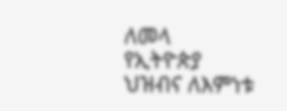ለመላ የኢትዮጵያ ህዝብና ለእምነቱ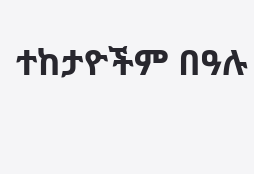ተከታዮችም በዓሉ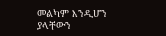መልካም እንዲሆን ያላቸውን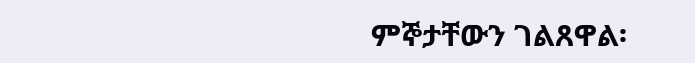ምኞታቸውን ገልጸዋል፡